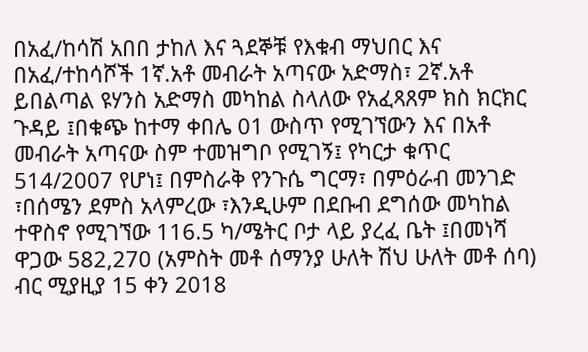በአፈ/ከሳሽ አበበ ታከለ እና ጓደኞቹ የእቁብ ማህበር እና በአፈ/ተከሳሾች 1ኛ.አቶ መብራት አጣናው አድማስ፣ 2ኛ.አቶ ይበልጣል ዩሃንስ አድማስ መካከል ስላለው የአፈጻጸም ክስ ክርክር ጉዳይ ፤በቁጭ ከተማ ቀበሌ 01 ውስጥ የሚገኘውን እና በአቶ መብራት አጣናው ስም ተመዝግቦ የሚገኝ፤ የካርታ ቁጥር 514/2007 የሆነ፤ በምስራቅ የንጉሴ ግርማ፣ በምዕራብ መንገድ ፣በሰሜን ደምስ አላምረው ፣እንዲሁም በደቡብ ደግሰው መካከል ተዋስኖ የሚገኘው 116.5 ካ/ሜትር ቦታ ላይ ያረፈ ቤት ፤በመነሻ ዋጋው 582,270 (አምስት መቶ ሰማንያ ሁለት ሽህ ሁለት መቶ ሰባ) ብር ሚያዚያ 15 ቀን 2018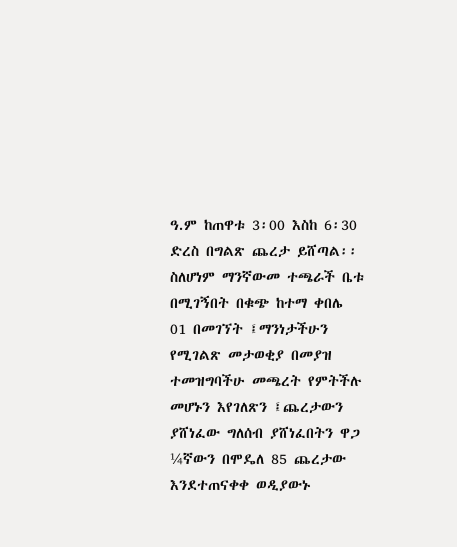ዓ.ም ከጠዋቱ 3፡00 እስከ 6፡30 ድረስ በግልጽ ጨረታ ይሸጣል፡፡ ስለሆነም ማንኛውመ ተጫራች ቤቱ በሚገኝበት በቁጭ ከተማ ቀበሌ 01 በመገኘት ፤ማንነታችሁን የሚገልጽ መታወቂያ በመያዝ ተመዝግባችሁ መጫረት የምትችሉ መሆኑን እየገለጽን ፤ጨረታውን ያሸነፈው ግለሰብ ያሸነፈበትን ዋጋ ¼ኛውን በሞዴለ 85 ጨረታው እንደተጠናቀቀ ወዲያውኑ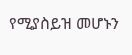የሚያስይዝ መሆኑን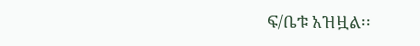ፍ/ቤቱ አዝዟል፡፡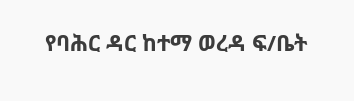የባሕር ዳር ከተማ ወረዳ ፍ/ቤት